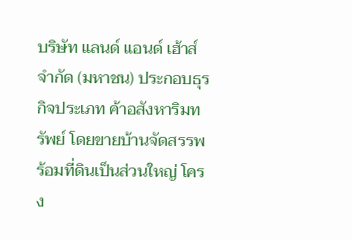บริษัท แลนด์ แอนด์ เฮ้าส์ จำกัด (มหาชน) ประกอบธุรกิจประเภท ค้าอสังหาริมทรัพย์ โดยขายบ้านจัดสรรพร้อมที่ดินเป็นส่วนใหญ่ โครง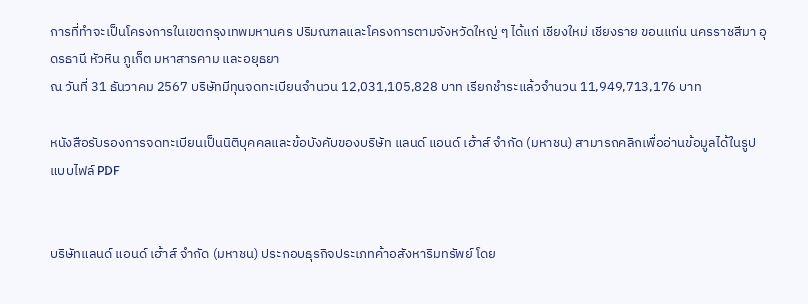การที่ทำจะเป็นโครงการในเขตกรุงเทพมหานคร ปริมณฑลและโครงการตามจังหวัดใหญ่ ๆ ได้แก่ เชียงใหม่ เชียงราย ขอนแก่น นครราชสีมา อุดรธานี หัวหิน ภูเก็ต มหาสารคาม และอยุธยา
ณ วันที่ 31 ธันวาคม 2567 บริษัทมีทุนจดทะเบียนจำนวน 12,031,105,828 บาท เรียกชำระแล้วจำนวน 11,949,713,176 บาท

หนังสือรับรองการจดทะเบียนเป็นนิติบุคคลและข้อบังคับของบริษัท แลนด์ แอนด์ เฮ้าส์ จำกัด (มหาชน) สามารถคลิกเพื่ออ่านข้อมูลได้ในรูปแบบไฟล์ PDF


บริษัทแลนด์ แอนด์ เฮ้าส์ จำกัด (มหาชน) ประกอบธุรกิจประเภทค้าอสังหาริมทรัพย์ โดย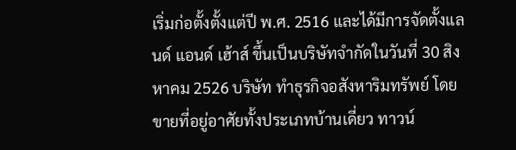เริ่มก่อตั้งตั้งแต่ปี พ.ศ. 2516 และได้มีการจัดตั้งแลนด์ แอนด์ เฮ้าส์ ขึ้นเป็นบริษัทจำกัดในวันที่ 30 สิงหาคม 2526 บริษัท ทำธุรกิจอสังหาริมทรัพย์ โดยขายที่อยู่อาศัยทั้งประเภทบ้านเดี่ยว ทาวน์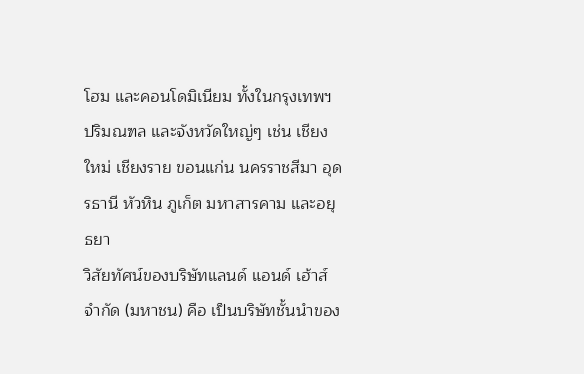โฮม และคอนโดมิเนียม ทั้งในกรุงเทพฯ ปริมณฑล และจังหวัดใหญ่ๆ เช่น เชียงใหม่ เชียงราย ขอนแก่น นครราชสีมา อุดรธานี หัวหิน ภูเก็ต มหาสารคาม และอยุธยา
วิสัยทัศน์ของบริษัทแลนด์ แอนด์ เฮ้าส์ จำกัด (มหาชน) คือ เป็นบริษัทชั้นนำของ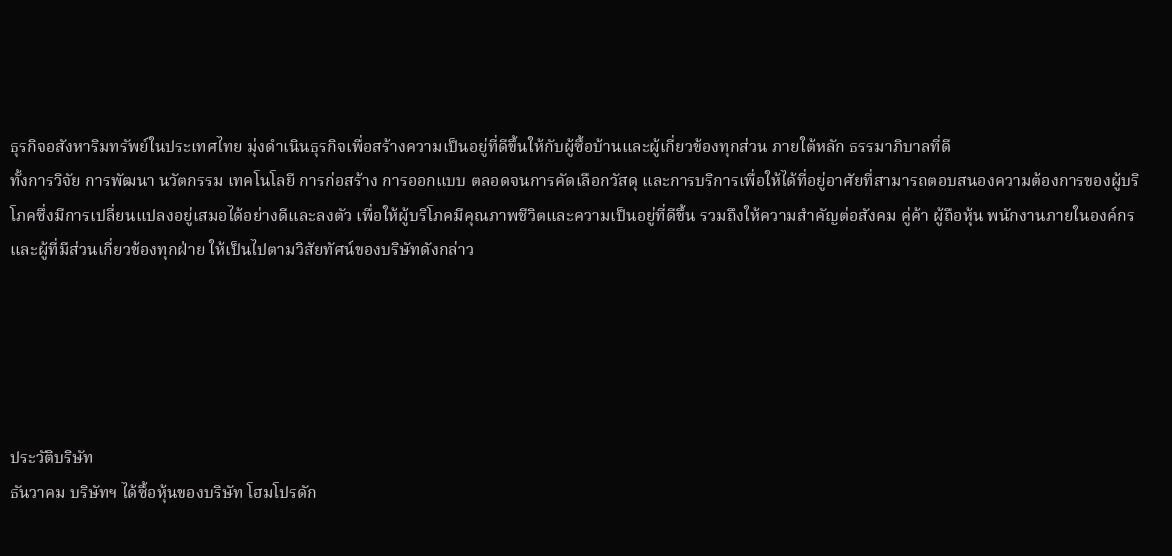ธุรกิจอสังหาริมทรัพย์ในประเทศไทย มุ่งดำเนินธุรกิจเพื่อสร้างความเป็นอยู่ที่ดีขึ้นให้กับผู้ซื้อบ้านและผู้เกี่ยวข้องทุกส่วน ภายใต้หลัก ธรรมาภิบาลที่ดี
ทั้งการวิจัย การพัฒนา นวัตกรรม เทคโนโลยี การก่อสร้าง การออกแบบ ตลอดจนการคัดเลือกวัสดุ และการบริการเพื่อให้ได้ที่อยู่อาศัยที่สามารถตอบสนองความต้องการของผู้บริโภคซึ่งมีการเปลี่ยนแปลงอยู่เสมอได้อย่างดีและลงตัว เพื่อให้ผู้บริโภคมีคุณภาพชีวิตและความเป็นอยู่ที่ดีขึ้น รวมถึงให้ความสำคัญต่อสังคม คู่ค้า ผู้ถือหุ้น พนักงานภายในองค์กร และผู้ที่มีส่วนเกี่ยวข้องทุกฝ่าย ให้เป็นไปตามวิสัยทัศน์ของบริษัทดังกล่าว





ประวัติบริษัท
ธันวาคม บริษัทฯ ได้ซื้อหุ้นของบริษัท โฮมโปรดัก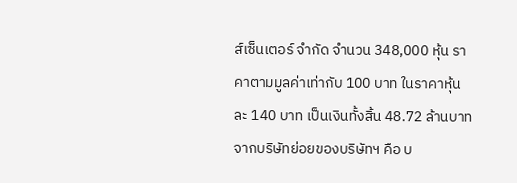ส์เซ็นเตอร์ จำกัด จำนวน 348,000 หุ้น ราคาตามมูลค่าเท่ากับ 100 บาท ในราคาหุ้นละ 140 บาท เป็นเงินทั้งสิ้น 48.72 ล้านบาท จากบริษัทย่อยของบริษัทฯ คือ บ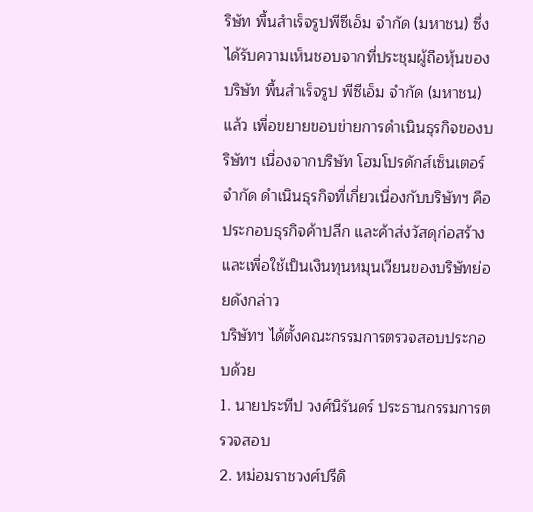ริษัท พื้นสำเร็จรูปพีซีเอ็ม จำกัด (มหาชน) ซึ่งได้รับความเห็นชอบจากที่ประชุมผู้ถือหุ้นของบริษัท พื้นสำเร็จรูป พีซีเอ็ม จำกัด (มหาชน) แล้ว เพื่อขยายขอบข่ายการดำเนินธุรกิจของบริษัทฯ เนื่องจากบริษัท โฮมโปรดักส์เซ็นเตอร์ จำกัด ดำเนินธุรกิจที่เกี่ยวเนื่องกับบริษัทฯ คือ ประกอบธุรกิจค้าปลีก และค้าส่งวัสดุก่อสร้าง และเพื่อใช้เป็นเงินทุนหมุนเวียนของบริษัทย่อยดังกล่าว
บริษัทฯ ได้ตั้งคณะกรรมการตรวจสอบประกอบด้วย
1. นายประทีป วงศ์นิรันดร์ ประธานกรรมการตรวจสอบ
2. หม่อมราชวงศ์ปรีดิ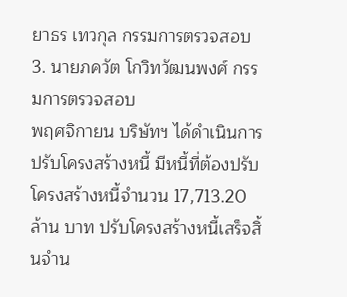ยาธร เทวกุล กรรมการตรวจสอบ
3. นายภควัต โกวิทวัฒนพงศ์ กรรมการตรวจสอบ
พฤศจิกายน บริษัทฯ ได้ดำเนินการปรับโครงสร้างหนี้ มีหนี้ที่ต้องปรับโครงสร้างหนี้จำนวน 17,713.20 ล้าน บาท ปรับโครงสร้างหนี้เสร็จสิ้นจำน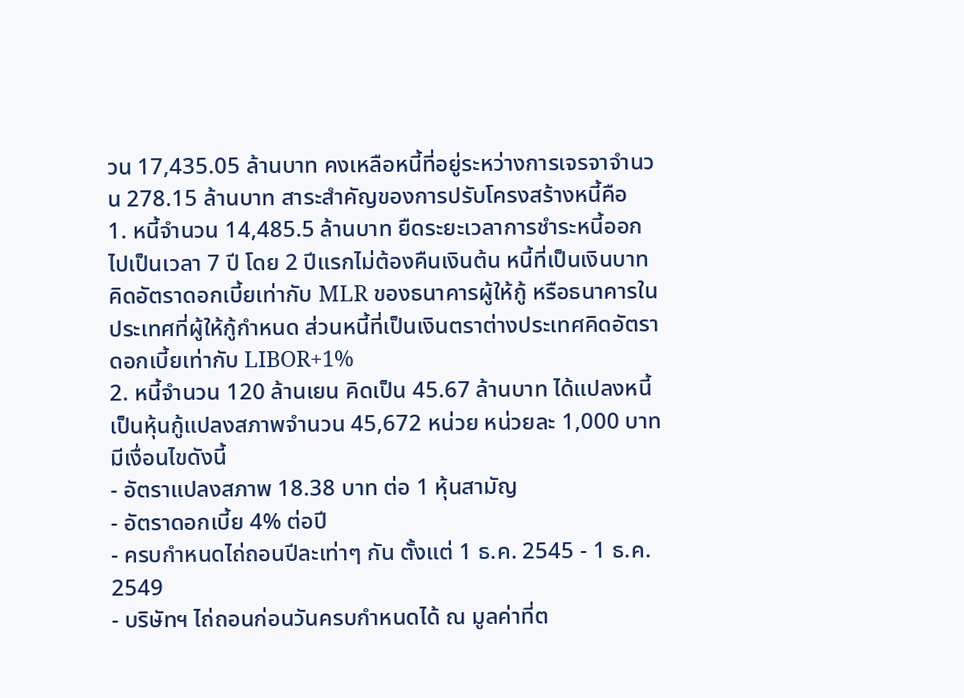วน 17,435.05 ล้านบาท คงเหลือหนี้ที่อยู่ระหว่างการเจรจาจำนวน 278.15 ล้านบาท สาระสำคัญของการปรับโครงสร้างหนี้คือ
1. หนี้จำนวน 14,485.5 ล้านบาท ยืดระยะเวลาการชำระหนี้ออกไปเป็นเวลา 7 ปี โดย 2 ปีแรกไม่ต้องคืนเงินต้น หนี้ที่เป็นเงินบาทคิดอัตราดอกเบี้ยเท่ากับ MLR ของธนาคารผู้ให้กู้ หรือธนาคารในประเทศที่ผู้ให้กู้กำหนด ส่วนหนี้ที่เป็นเงินตราต่างประเทศคิดอัตราดอกเบี้ยเท่ากับ LIBOR+1%
2. หนี้จำนวน 120 ล้านเยน คิดเป็น 45.67 ล้านบาท ได้แปลงหนี้เป็นหุ้นกู้แปลงสภาพจำนวน 45,672 หน่วย หน่วยละ 1,000 บาท มีเงื่อนไขดังนี้
- อัตราแปลงสภาพ 18.38 บาท ต่อ 1 หุ้นสามัญ
- อัตราดอกเบี้ย 4% ต่อปี
- ครบกำหนดไถ่ถอนปีละเท่าๆ กัน ตั้งแต่ 1 ธ.ค. 2545 - 1 ธ.ค. 2549
- บริษัทฯ ไถ่ถอนก่อนวันครบกำหนดได้ ณ มูลค่าที่ต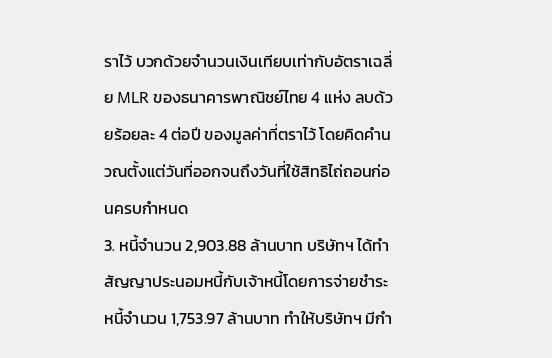ราไว้ บวกด้วยจำนวนเงินเทียบเท่ากับอัตราเฉลี่ย MLR ของธนาคารพาณิชย์ไทย 4 แห่ง ลบด้วยร้อยละ 4 ต่อปี ของมูลค่าที่ตราไว้ โดยคิดคำนวณตั้งแต่วันที่ออกจนถึงวันที่ใช้สิทธิไถ่ถอนก่อนครบกำหนด
3. หนี้จำนวน 2,903.88 ล้านบาท บริษัทฯ ได้ทำสัญญาประนอมหนี้กับเจ้าหนี้โดยการจ่ายชำระหนี้จำนวน 1,753.97 ล้านบาท ทำให้บริษัทฯ มีกำ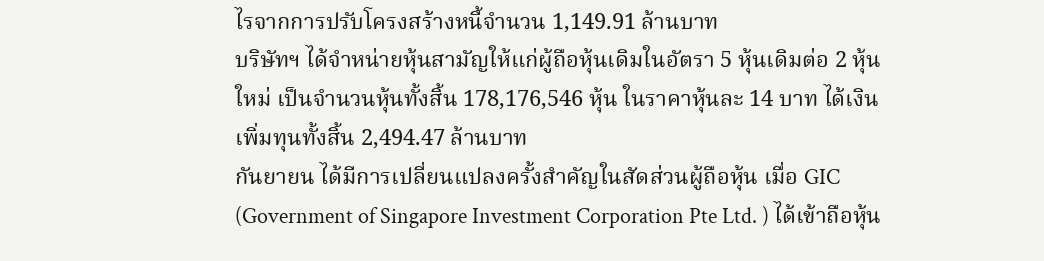ไรจากการปรับโครงสร้างหนี้จำนวน 1,149.91 ล้านบาท
บริษัทฯ ได้จำหน่ายหุ้นสามัญให้แก่ผู้ถือหุ้นเดิมในอัตรา 5 หุ้นเดิมต่อ 2 หุ้นใหม่ เป็นจำนวนหุ้นทั้งสิ้น 178,176,546 หุ้น ในราคาหุ้นละ 14 บาท ได้เงินเพิ่มทุนทั้งสิ้น 2,494.47 ล้านบาท
กันยายน ได้มีการเปลี่ยนแปลงครั้งสำคัญในสัดส่วนผู้ถือหุ้น เมื่อ GIC (Government of Singapore Investment Corporation Pte Ltd. ) ได้เข้าถือหุ้น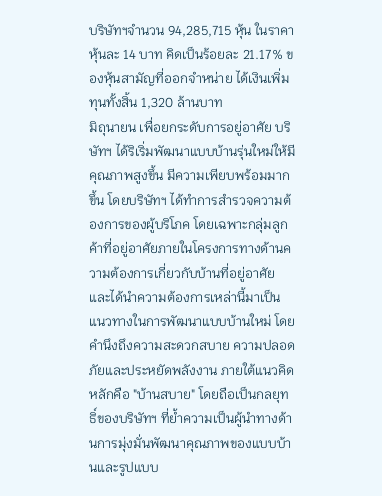บริษัทฯจำนวน 94,285,715 หุ้น ในราคาหุ้นละ 14 บาท คิดเป็นร้อยละ 21.17% ของหุ้นสามัญที่ออกจำหน่าย ได้เงินเพิ่มทุนทั้งสิ้น 1,320 ล้านบาท
มิถุนายน เพื่อยกระดับการอยู่อาศัย บริษัทฯ ได้ริเริ่มพัฒนาแบบบ้านรุ่นใหม่ให้มีคุณภาพสูงขึ้น มีความเพียบพร้อมมากขึ้น โดยบริษัทฯ ได้ทำการสำรวจความต้องการของผู้บริโภค โดยเฉพาะกลุ่มลูกค้าที่อยู่อาศัยภายในโครงการทางด้านความต้องการเกี่ยวกับบ้านที่อยู่อาศัย และได้นำความต้องการเหล่านี้มาเป็นแนวทางในการพัฒนาแบบบ้านใหม่ โดยคำนึงถึงความสะดวกสบาย ความปลอดภัยและประหยัดพลังงาน ภายใต้แนวคิดหลักคือ "บ้านสบาย" โดยถือเป็นกลยุทธิ์ของบริษัทฯ ที่ย้ำความเป็นผู้นำทางด้านการมุ่งมั่นพัฒนาคุณภาพของแบบบ้านและรูปแบบ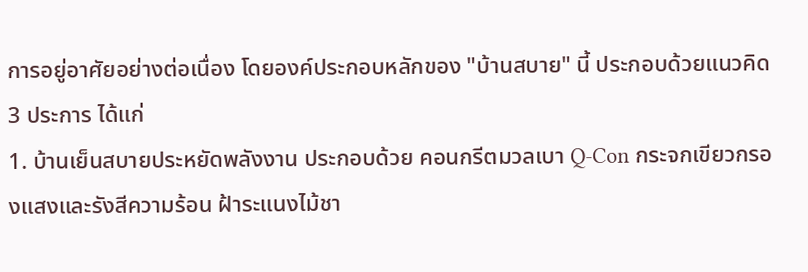การอยู่อาศัยอย่างต่อเนื่อง โดยองค์ประกอบหลักของ "บ้านสบาย" นี้ ประกอบด้วยแนวคิด 3 ประการ ได้แก่
1. บ้านเย็นสบายประหยัดพลังงาน ประกอบด้วย คอนกรีตมวลเบา Q-Con กระจกเขียวกรองแสงและรังสีความร้อน ฝ้าระแนงไม้ชา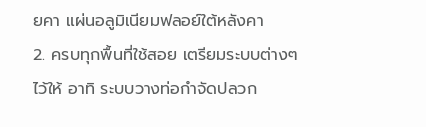ยคา แผ่นอลูมิเนียมฟลอย์ใต้หลังคา
2. ครบทุกพื้นที่ใช้สอย เตรียมระบบต่างๆ ไว้ให้ อาทิ ระบบวางท่อกำจัดปลวก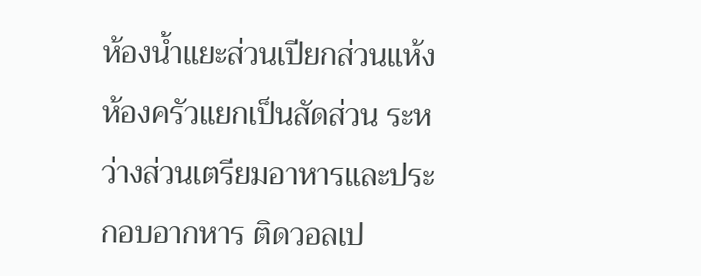ห้องน้ำแยะส่วนเปียกส่วนแห้ง ห้องครัวแยกเป็นสัดส่วน ระหว่างส่วนเตรียมอาหารและประกอบอากหาร ติดวอลเป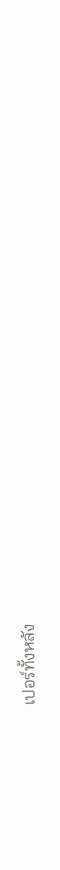เปอร์ทั้งหลัง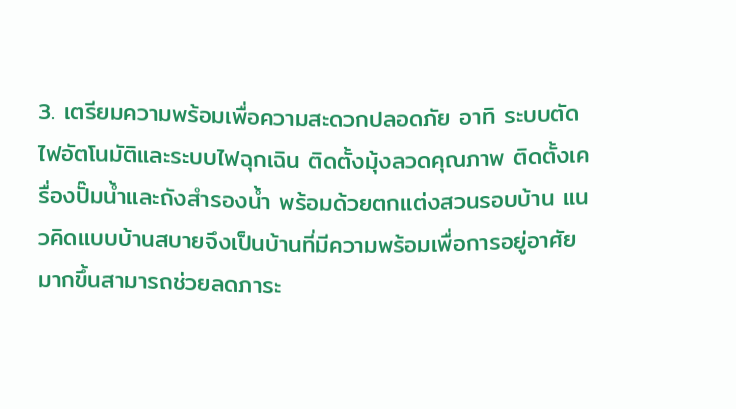3. เตรียมความพร้อมเพื่อความสะดวกปลอดภัย อาทิ ระบบตัดไฟอัตโนมัติและระบบไฟฉุกเฉิน ติดตั้งมุ้งลวดคุณภาพ ติดตั้งเครื่องปั๊มน้ำและถังสำรองน้ำ พร้อมด้วยตกแต่งสวนรอบบ้าน แนวคิดแบบบ้านสบายจึงเป็นบ้านที่มีความพร้อมเพื่อการอยู่อาศัยมากขึ้นสามารถช่วยลดภาระ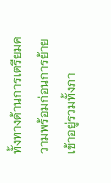ทั้งทางด้านการเตรียมความพร้อมก่อนการย้ายเข้าอยู่รวมทั้งภา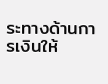ระทางด้านการเงินให้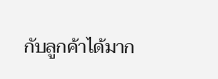กับลูกค้าได้มาก